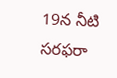19న నీటి సరఫరా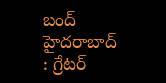బంద్ హైదరాబాద్ : గ్రేటర్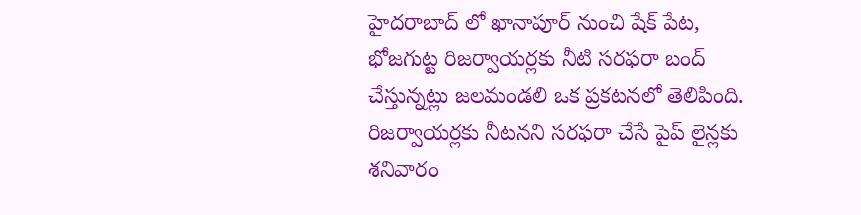హైదరాబాద్ లో ఖానాపూర్ నుంచి షేక్ పేట, భోజగుట్ట రిజర్వాయర్లకు నీటి సరఫరా బంద్ చేస్తున్నట్లు జలమండలి ఒక ప్రకటనలో తెలిపింది. రిజర్వాయర్లకు నీటనని సరఫరా చేసే పైప్ లైన్లకు శనివారం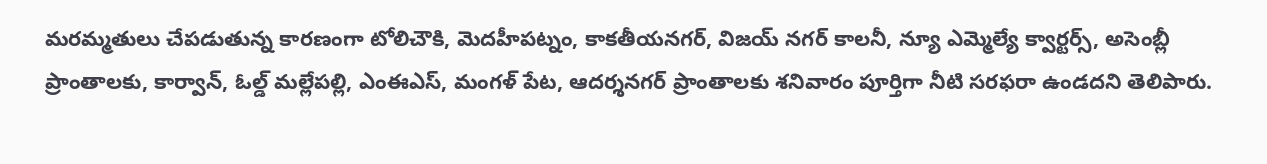మరమ్మతులు చేపడుతున్న కారణంగా టోలిచౌకి, మెదహీపట్నం, కాకతీయనగర్, విజయ్ నగర్ కాలనీ, న్యూ ఎమ్మెల్యే క్వార్టర్స్, అసెంబ్లీ ప్రాంతాలకు, కార్వాన్, ఓల్డ్ మల్లేపల్లి, ఎంఈఎస్, మంగళ్ పేట, ఆదర్శనగర్ ప్రాంతాలకు శనివారం పూర్తిగా నీటి సరఫరా ఉండదని తెలిపారు.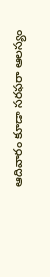ఆదివారం కూడా సరఫరా ఆలస్యం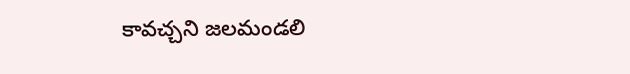కావచ్చని జలమండలి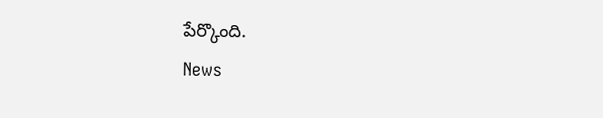పేర్కొంది.
News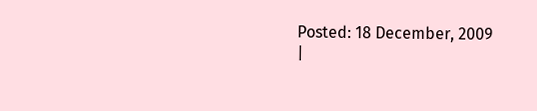Posted: 18 December, 2009
|